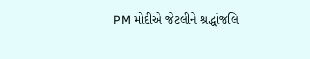PM મોદીએ જેટલીને શ્રદ્ધાંજલિ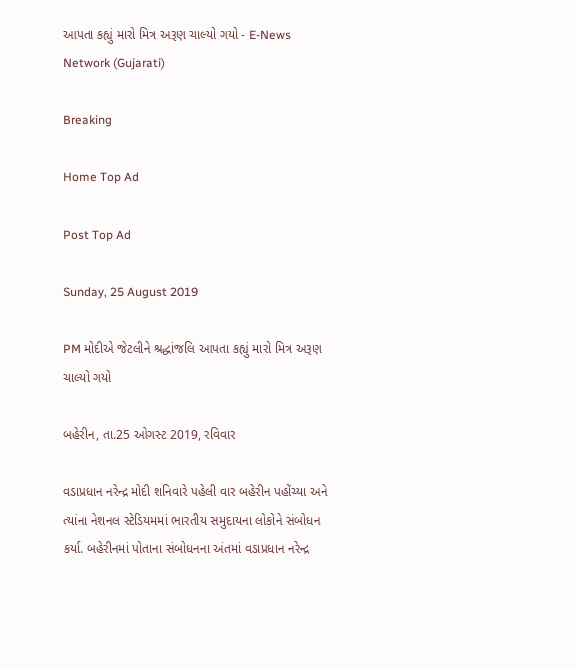આપતા કહ્યું મારો મિત્ર અરૂણ ચાલ્યો ગયો - E-News Network (Gujarati)

Breaking

Home Top Ad

Post Top Ad

Sunday, 25 August 2019

PM મોદીએ જેટલીને શ્રદ્ધાંજલિ આપતા કહ્યું મારો મિત્ર અરૂણ ચાલ્યો ગયો

બહેરીન, તા.25 ઓગસ્ટ 2019, રવિવાર

વડાપ્રધાન નરેન્દ્ર મોદી શનિવારે પહેલી વાર બહેરીન પહોંચ્યા અને ત્યાંના નેશનલ સ્ટેડિયમમાં ભારતીય સમુદાયના લોકોને સંબોધન કર્યા. બહેરીનમાં પોતાના સંબોધનના અંતમાં વડાપ્રધાન નરેન્દ્ર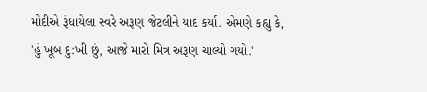મોદીએ રૂંધાયેલા સ્વરે અરૂણ જેટલીને યાદ કર્યા. એમણે કહ્યુ કે, 'હું ખૂબ દુ:ખી છું, આજે મારો મિત્ર અરૂણ ચાલ્યો ગયો.'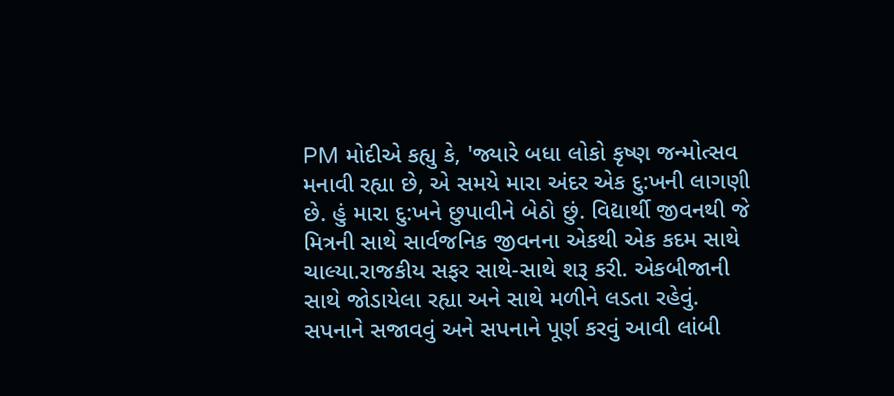PM મોદીએ કહ્યુ કે, 'જ્યારે બધા લોકો કૃષ્ણ જન્મોત્સવ મનાવી રહ્યા છે, એ સમયે મારા અંદર એક દુ:ખની લાગણી છે. હું મારા દુ:ખને છુપાવીને બેઠો છું. વિદ્યાર્થી જીવનથી જે મિત્રની સાથે સાર્વજનિક જીવનના એકથી એક કદમ સાથે ચાલ્યા.રાજકીય સફર સાથે-સાથે શરૂ કરી. એકબીજાની સાથે જોડાયેલા રહ્યા અને સાથે મળીને લડતા રહેવું. સપનાને સજાવવું અને સપનાને પૂર્ણ કરવું આવી લાંબી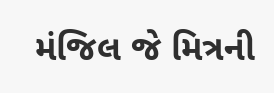મંજિલ જે મિત્રની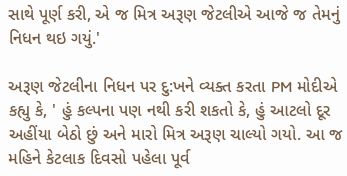સાથે પૂર્ણ કરી, એ જ મિત્ર અરૂણ જેટલીએ આજે જ તેમનું નિધન થઇ ગયું.'

અરૂણ જેટલીના નિધન પર દુ:ખને વ્યક્ત કરતા PM મોદીએ કહ્યુ કે, ' હું કલ્પના પણ નથી કરી શકતો કે, હું આટલો દૂર અહીંયા બેઠો છું અને મારો મિત્ર અરૂણ ચાલ્યો ગયો. આ જ મહિને કેટલાક દિવસો પહેલા પૂર્વ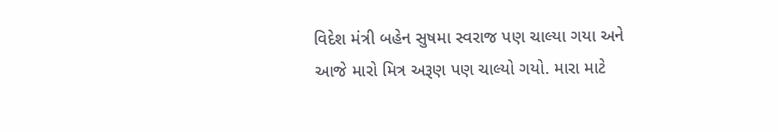વિદેશ મંત્રી બહેન સુષમા સ્વરાજ પણ ચાલ્યા ગયા અને આજે મારો મિત્ર અરૂણ પણ ચાલ્યો ગયો. મારા માટે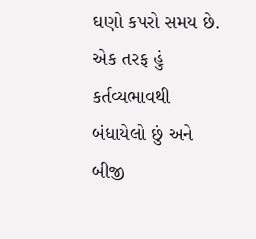ઘણો કપરો સમય છે. એક તરફ હું કર્તવ્યભાવથી બંધાયેલો છું અને બીજી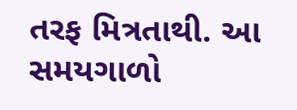તરફ મિત્રતાથી. આ સમયગાળો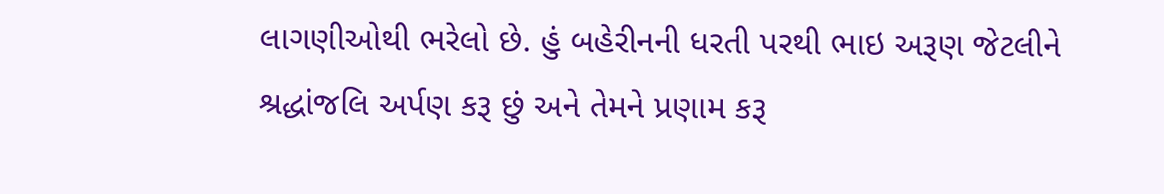લાગણીઓથી ભરેલો છે. હું બહેરીનની ધરતી પરથી ભાઇ અરૂણ જેટલીને શ્રદ્ધાંજલિ અર્પણ કરૂ છું અને તેમને પ્રણામ કરૂ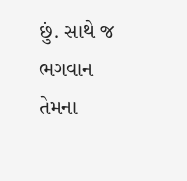છું. સાથે જ ભગવાન તેમના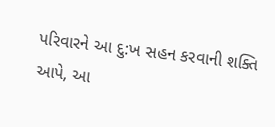પરિવારને આ દુ:ખ સહન કરવાની શક્તિ આપે, આ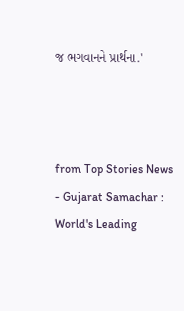જ ભગવાનને પ્રાર્થના.'



from Top Stories News - Gujarat Samachar : World's Leading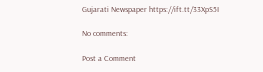Gujarati Newspaper https://ift.tt/33XpS5I

No comments:

Post a Comment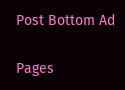Post Bottom Ad

Pages